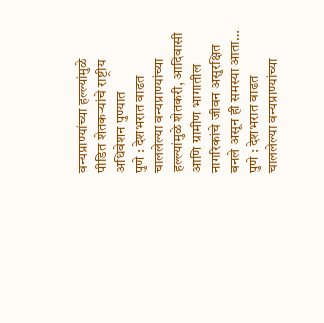वन्यप्राण्यांच्या हल्ल्यांमुळे पीडित शेतकऱ्यांचे राष्ट्रीय अधिवेशन पुण्यात
पुणे : देशभरात वाढत चाललेल्या वन्यप्राण्यांच्या हल्ल्यांमुळे शेतकरी, आदिवासी आणि ग्रामीण भागातील नागरिकांचे जीवन असुरक्षित बनले असून ही समस्या आता…
पुणे : देशभरात वाढत चाललेल्या वन्यप्राण्यांच्या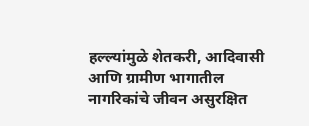हल्ल्यांमुळे शेतकरी, आदिवासी आणि ग्रामीण भागातील नागरिकांचे जीवन असुरक्षित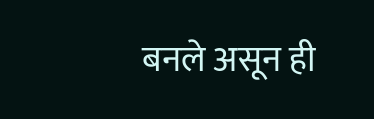बनले असून ही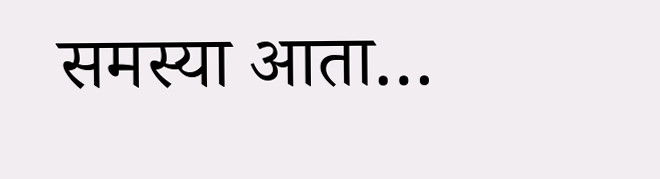समस्या आता…